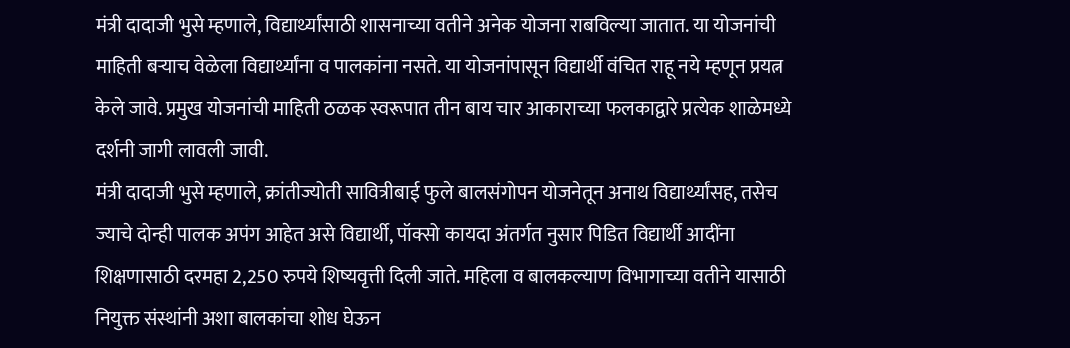मंत्री दादाजी भुसे म्हणाले, विद्यार्थ्यांसाठी शासनाच्या वतीने अनेक योजना राबविल्या जातात. या योजनांची माहिती बऱ्याच वेळेला विद्यार्थ्यांना व पालकांना नसते. या योजनांपासून विद्यार्थी वंचित राहू नये म्हणून प्रयत्न केले जावे. प्रमुख योजनांची माहिती ठळक स्वरूपात तीन बाय चार आकाराच्या फलकाद्वारे प्रत्येक शाळेमध्ये दर्शनी जागी लावली जावी.
मंत्री दादाजी भुसे म्हणाले, क्रांतीज्योती सावित्रीबाई फुले बालसंगोपन योजनेतून अनाथ विद्यार्थ्यांसह, तसेच ज्याचे दोन्ही पालक अपंग आहेत असे विद्यार्थी, पॉक्सो कायदा अंतर्गत नुसार पिडित विद्यार्थी आदींना शिक्षणासाठी दरमहा 2,250 रुपये शिष्यवृत्ती दिली जाते. महिला व बालकल्याण विभागाच्या वतीने यासाठी नियुक्त संस्थांनी अशा बालकांचा शोध घेऊन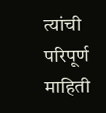त्यांची परिपूर्ण माहिती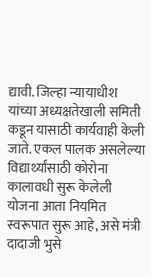द्यावी. जिल्हा न्यायाधीश यांच्या अध्यक्षतेखाली समिती कडून यासाठी कार्यवाही केली जाते. एकल पालक असलेल्या विद्यार्थ्यांसाठी कोरोना कालावधी सुरू केलेली योजना आता नियमित स्वरूपात सुरू आहे, असे मंत्री दादाजी भुसे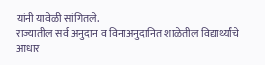यांनी यावेळी सांगितले.
राज्यातील सर्व अनुदान व विनाअनुदानित शाळेतील विद्यार्थ्यांचे आधार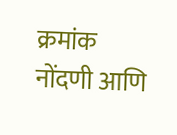क्रमांक नोंदणी आणि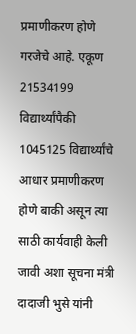प्रमाणीकरण होणे गरजेचे आहे. एकूण 21534199 विद्यार्थ्यांपैकी 1045125 विद्यार्थ्यांचे आधार प्रमाणीकरण होणे बाकी असून त्या साठी कार्यवाही केली जावी अशा सूचना मंत्री दादाजी भुसे यांनी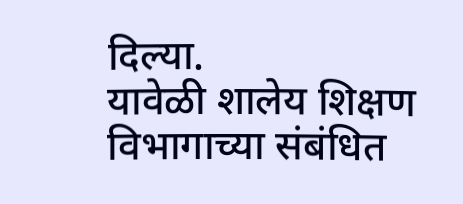दिल्या.
यावेळी शालेय शिक्षण विभागाच्या संबंधित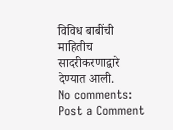विविध बाबींची माहितीच सादरीकरणाद्वारे देण्यात आली.
No comments:
Post a Comment